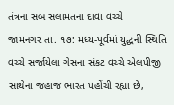તંત્રના સબ સલામતના દાવા વચ્ચે
જામનગર તા. ૧૭: મધ્ય-પૂર્વમાં યુદ્ધની સ્થિતિ વચ્ચે સર્જાયેલા ગેસના સંકટ વચ્ચે એલપીજી સાથેના જહાજ ભારત પહોંચી રહ્યા છે,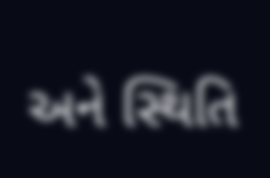અને સ્થિતિ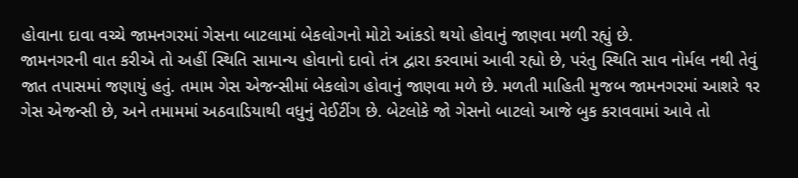હોવાના દાવા વચ્ચે જામનગરમાં ગેસના બાટલામાં બેકલોગનો મોટો આંકડો થયો હોવાનું જાણવા મળી રહ્યું છે.
જામનગરની વાત કરીએ તો અહીં સ્થિતિ સામાન્ય હોવાનો દાવો તંત્ર દ્વારા કરવામાં આવી રહ્યો છે, પરંતુ સ્થિતિ સાવ નોર્મલ નથી તેવું જાત તપાસમાં જણાયું હતું. તમામ ગેસ એજન્સીમાં બેકલોગ હોવાનું જાણવા મળે છે. મળતી માહિતી મુજબ જામનગરમાં આશરે ૧ર ગેસ એજન્સી છે, અને તમામમાં અઠવાડિયાથી વધુનું વેઈટીંગ છે. બેટલોકે જો ગેસનો બાટલો આજે બુક કરાવવામાં આવે તો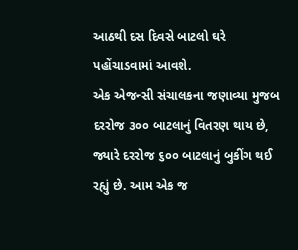આઠથી દસ દિવસે બાટલો ઘરે પહોંચાડવામાં આવશે.
એક એજન્સી સંચાલકના જણાવ્યા મુજબ દરરોજ ૩૦૦ બાટલાનું વિતરણ થાય છે, જ્યારે દરરોજ ૬૦૦ બાટલાનું બુકીંગ થઈ રહ્યું છે. આમ એક જ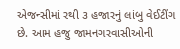એજન્સીમાં રથી ૩ હજારનું લાંબુ વેઈટીંગ છે. આમ હજુ જામનગરવાસીઓની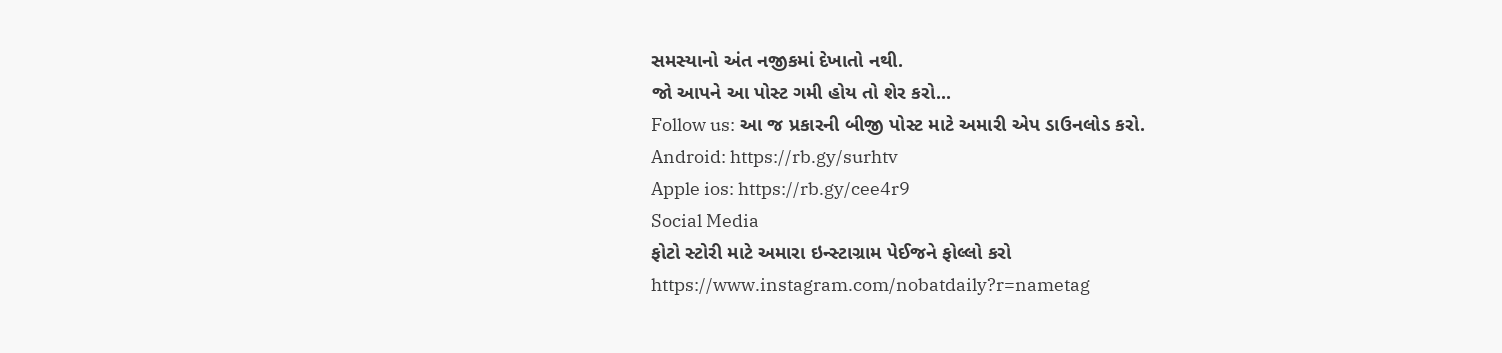સમસ્યાનો અંત નજીકમાં દેખાતો નથી.
જો આપને આ પોસ્ટ ગમી હોય તો શેર કરો...
Follow us: આ જ પ્રકારની બીજી પોસ્ટ માટે અમારી એપ ડાઉનલોડ કરો.
Android: https://rb.gy/surhtv
Apple ios: https://rb.gy/cee4r9
Social Media
ફોટો સ્ટોરી માટે અમારા ઇન્સ્ટાગ્રામ પેઈજને ફોલ્લો કરો
https://www.instagram.com/nobatdaily?r=nametag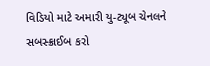વિડિયો માટે અમારી યુ-ટ્યૂબ ચેનલને સબસ્ક્રાઈબ કરો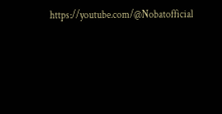https://youtube.com/@Nobatofficial